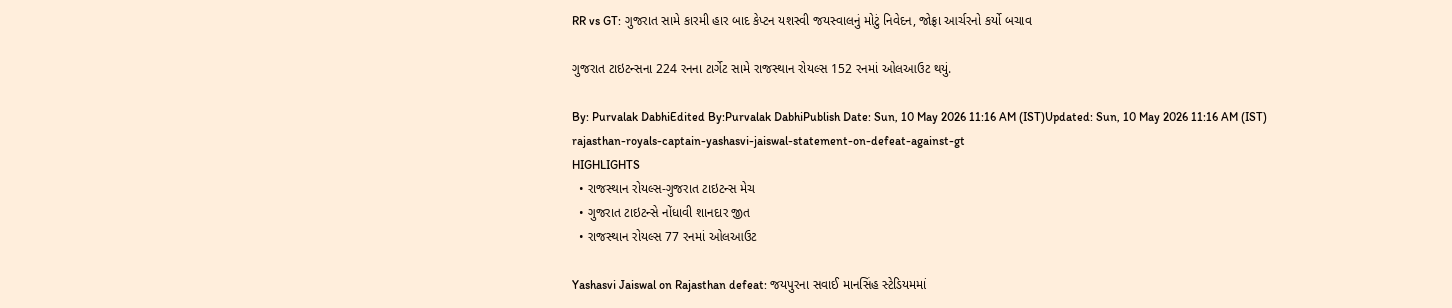RR vs GT: ગુજરાત સામે કારમી હાર બાદ કેપ્ટન યશસ્વી જયસ્વાલનું મોટું નિવેદન, જોફ્રા આર્ચરનો કર્યો બચાવ

ગુજરાત ટાઇટન્સના 224 રનના ટાર્ગેટ સામે રાજસ્થાન રોયલ્સ 152 રનમાં ઓલઆઉટ થયું.

By: Purvalak DabhiEdited By:Purvalak DabhiPublish Date: Sun, 10 May 2026 11:16 AM (IST)Updated: Sun, 10 May 2026 11:16 AM (IST)
rajasthan-royals-captain-yashasvi-jaiswal-statement-on-defeat-against-gt
HIGHLIGHTS
  • રાજસ્થાન રોયલ્સ-ગુજરાત ટાઇટન્સ મેચ
  • ગુજરાત ટાઇટન્સે નોંધાવી શાનદાર જીત
  • રાજસ્થાન રોયલ્સ 77 રનમાં ઓલઆઉટ

Yashasvi Jaiswal on Rajasthan defeat: જયપુરના સવાઈ માનસિંહ સ્ટેડિયમમાં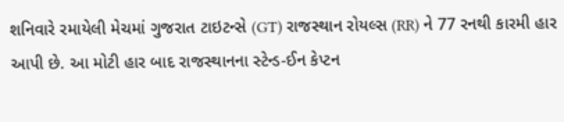શનિવારે રમાયેલી મેચમાં ગુજરાત ટાઇટન્સે (GT) રાજસ્થાન રોયલ્સ (RR) ને 77 રનથી કારમી હાર આપી છે. આ મોટી હાર બાદ રાજસ્થાનના સ્ટેન્ડ-ઈન કેપ્ટન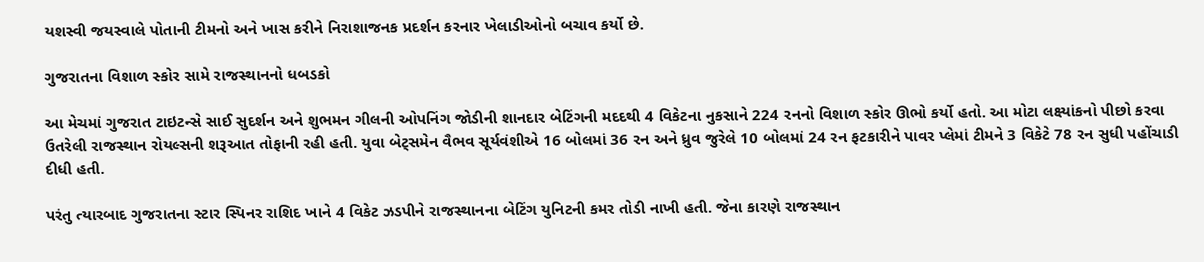યશસ્વી જયસ્વાલે પોતાની ટીમનો અને ખાસ કરીને નિરાશાજનક પ્રદર્શન કરનાર ખેલાડીઓનો બચાવ કર્યો છે.

ગુજરાતના વિશાળ સ્કોર સામે રાજસ્થાનનો ધબડકો

આ મેચમાં ગુજરાત ટાઇટન્સે સાઈ સુદર્શન અને શુભમન ગીલની ઓપનિંગ જોડીની શાનદાર બેટિંગની મદદથી 4 વિકેટના નુકસાને 224 રનનો વિશાળ સ્કોર ઊભો કર્યો હતો. આ મોટા લક્ષ્યાંકનો પીછો કરવા ઉતરેલી રાજસ્થાન રોયલ્સની શરૂઆત તોફાની રહી હતી. યુવા બેટ્સમેન વૈભવ સૂર્યવંશીએ 16 બોલમાં 36 રન અને ધ્રુવ જુરેલે 10 બોલમાં 24 રન ફટકારીને પાવર પ્લેમાં ટીમને 3 વિકેટે 78 રન સુધી પહોંચાડી દીધી હતી.

પરંતુ ત્યારબાદ ગુજરાતના સ્ટાર સ્પિનર રાશિદ ખાને 4 વિકેટ ઝડપીને રાજસ્થાનના બેટિંગ યુનિટની કમર તોડી નાખી હતી. જેના કારણે રાજસ્થાન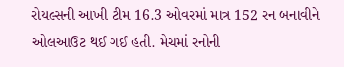રોયલ્સની આખી ટીમ 16.3 ઓવરમાં માત્ર 152 રન બનાવીને ઓલઆઉટ થઈ ગઈ હતી. મેચમાં રનોની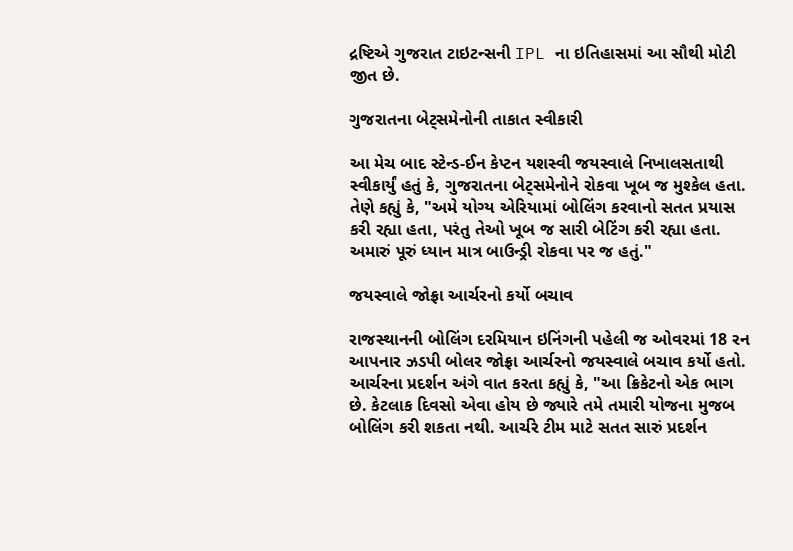દ્રષ્ટિએ ગુજરાત ટાઇટન્સની IPL ના ઇતિહાસમાં આ સૌથી મોટી જીત છે.

ગુજરાતના બેટ્સમેનોની તાકાત સ્વીકારી

આ મેચ બાદ સ્ટેન્ડ-ઈન કેપ્ટન યશસ્વી જયસ્વાલે નિખાલસતાથી સ્વીકાર્યું હતું કે, ગુજરાતના બેટ્સમેનોને રોકવા ખૂબ જ મુશ્કેલ હતા. તેણે કહ્યું કે, "અમે યોગ્ય એરિયામાં બોલિંગ કરવાનો સતત પ્રયાસ કરી રહ્યા હતા, પરંતુ તેઓ ખૂબ જ સારી બેટિંગ કરી રહ્યા હતા. અમારું પૂરું ધ્યાન માત્ર બાઉન્ડ્રી રોકવા પર જ હતું."

જયસ્વાલે જોફ્રા આર્ચરનો કર્યો બચાવ

રાજસ્થાનની બોલિંગ દરમિયાન ઇનિંગની પહેલી જ ઓવરમાં 18 રન આપનાર ઝડપી બોલર જોફ્રા આર્ચરનો જયસ્વાલે બચાવ કર્યો હતો. આર્ચરના પ્રદર્શન અંગે વાત કરતા કહ્યું કે, "આ ક્રિકેટનો એક ભાગ છે. કેટલાક દિવસો એવા હોય છે જ્યારે તમે તમારી યોજના મુજબ બોલિંગ કરી શકતા નથી. આર્ચરે ટીમ માટે સતત સારું પ્રદર્શન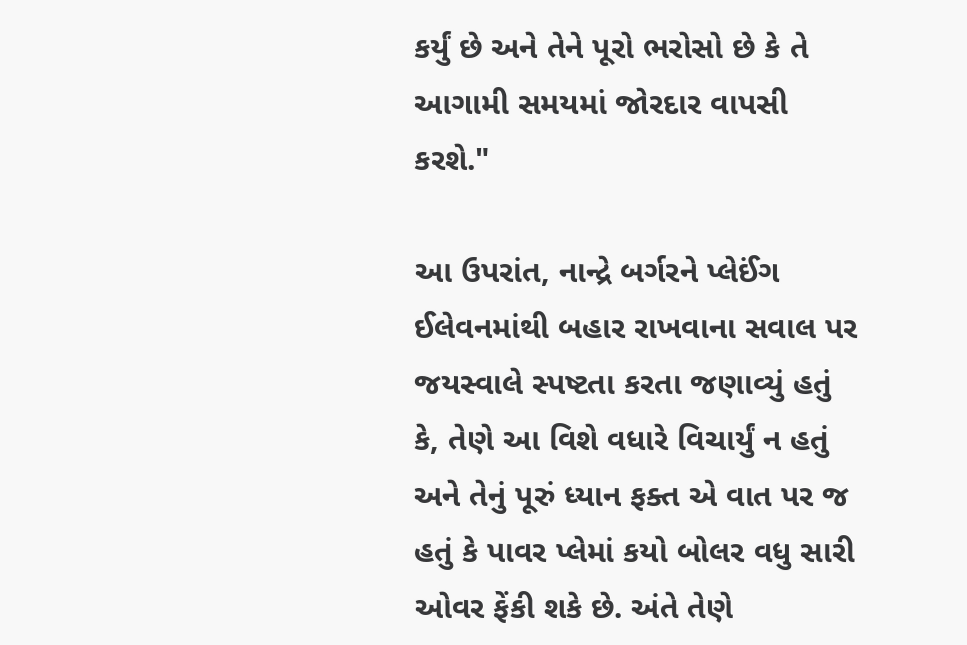કર્યું છે અને તેને પૂરો ભરોસો છે કે તે આગામી સમયમાં જોરદાર વાપસી કરશે."

આ ઉપરાંત, નાન્દ્રે બર્ગરને પ્લેઈંગ ઈલેવનમાંથી બહાર રાખવાના સવાલ પર જયસ્વાલે સ્પષ્ટતા કરતા જણાવ્યું હતું કે, તેણે આ વિશે વધારે વિચાર્યું ન હતું અને તેનું પૂરું ધ્યાન ફક્ત એ વાત પર જ હતું કે પાવર પ્લેમાં કયો બોલર વધુ સારી ઓવર ફેંકી શકે છે. અંતે તેણે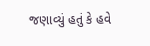જણાવ્યું હતું કે હવે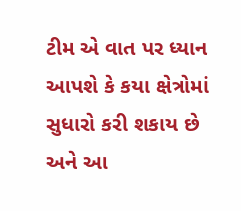ટીમ એ વાત પર ધ્યાન આપશે કે કયા ક્ષેત્રોમાં સુધારો કરી શકાય છે અને આ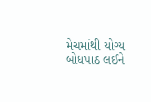મેચમાંથી યોગ્ય બોધપાઠ લઈને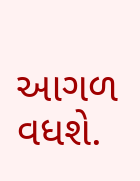આગળ વધશે.